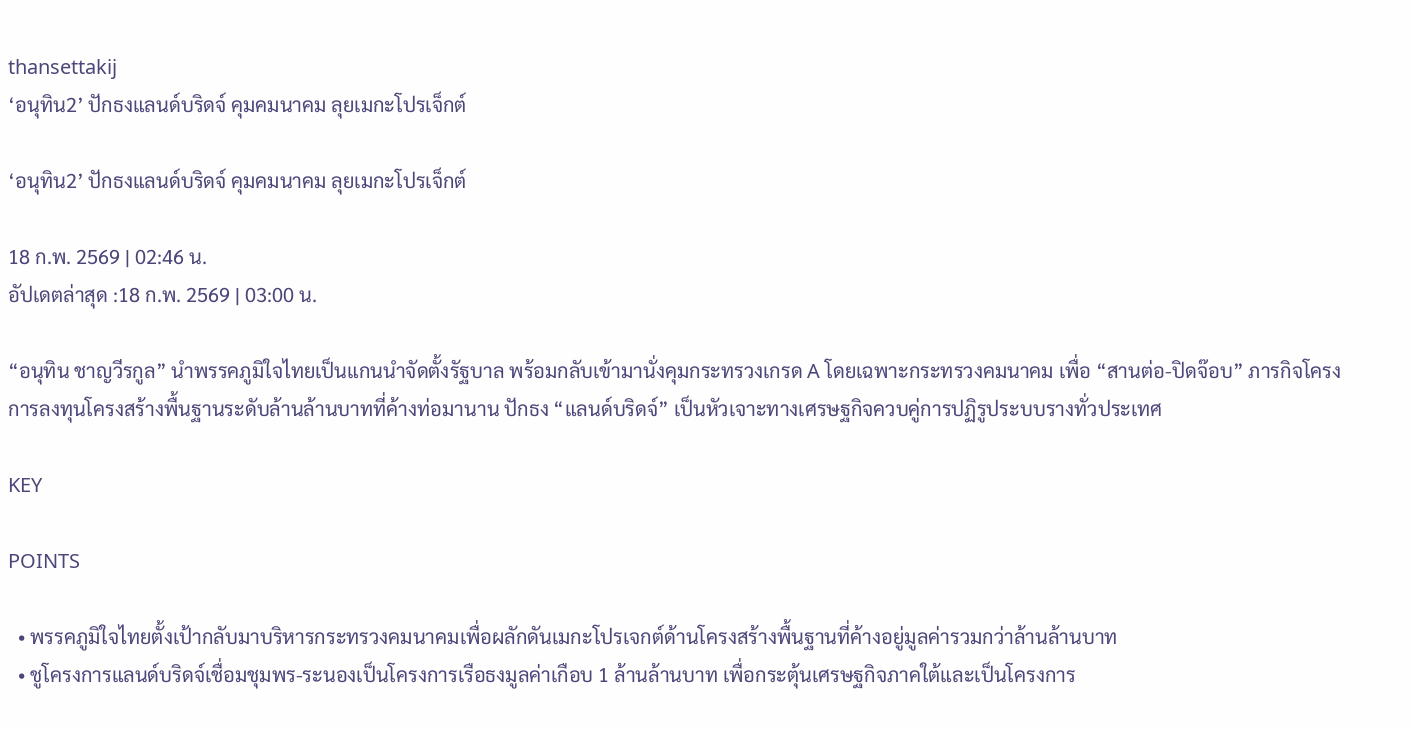thansettakij
‘อนุทิน2’ ปักธงแลนด์บริดจ์ คุมคมนาคม ลุยเมกะโปรเจ็กต์

‘อนุทิน2’ ปักธงแลนด์บริดจ์ คุมคมนาคม ลุยเมกะโปรเจ็กต์

18 ก.พ. 2569 | 02:46 น.
อัปเดตล่าสุด :18 ก.พ. 2569 | 03:00 น.

“อนุทิน ชาญวีรกูล” นำพรรคภูมิใจไทยเป็นแกนนำจัดตั้งรัฐบาล พร้อมกลับเข้ามานั่งคุมกระทรวงเกรด A โดยเฉพาะกระทรวงคมนาคม เพื่อ “สานต่อ-ปิดจ๊อบ” ภารกิจโครงการลงทุนโครงสร้างพื้นฐานระดับล้านล้านบาทที่ค้างท่อมานาน ปักธง “แลนด์บริดจ์” เป็นหัวเจาะทางเศรษฐกิจควบคู่การปฏิรูประบบรางทั่วประเทศ

KEY

POINTS

  • พรรคภูมิใจไทยตั้งเป้ากลับมาบริหารกระทรวงคมนาคมเพื่อผลักดันเมกะโปรเจกต์ด้านโครงสร้างพื้นฐานที่ค้างอยู่มูลค่ารวมกว่าล้านล้านบาท
  • ชูโครงการแลนด์บริดจ์เชื่อมชุมพร-ระนองเป็นโครงการเรือธงมูลค่าเกือบ 1 ล้านล้านบาท เพื่อกระตุ้นเศรษฐกิจภาคใต้และเป็นโครงการ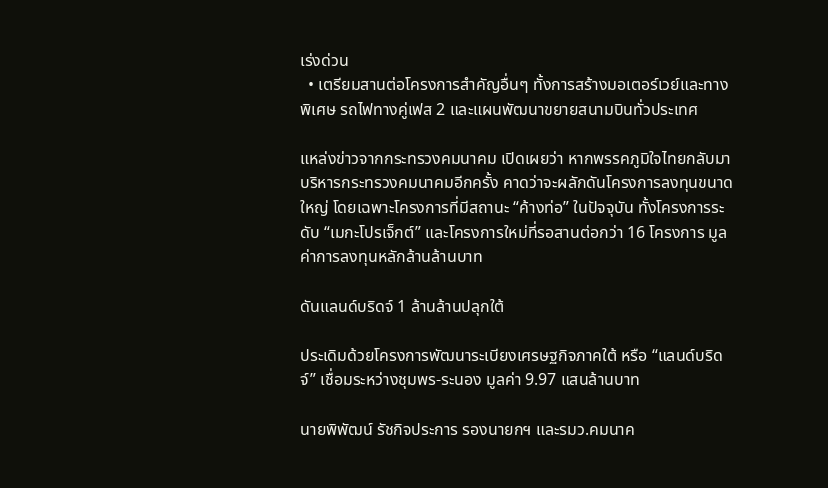เร่งด่วน
  • เตรียมสานต่อโครงการสำคัญอื่นๆ ทั้งการสร้างมอเตอร์เวย์และทางพิเศษ รถไฟทางคู่เฟส 2 และแผนพัฒนาขยายสนามบินทั่วประเทศ

แหล่งข่าวจากกระทรวงคมนาคม เปิดเผยว่า หากพรรคภูมิใจไทยกลับมาบริหารกระทรวงคมนาคมอีกครั้ง คาดว่าจะผลักดันโครงการลงทุนขนาดใหญ่ โดยเฉพาะโครงการที่มีสถานะ “ค้างท่อ” ในปัจจุบัน ทั้งโครงการระดับ “เมกะโปรเจ็กต์” และโครงการใหม่ที่รอสานต่อกว่า 16 โครงการ มูลค่าการลงทุนหลักล้านล้านบาท

ดันแลนด์บริดจ์ 1 ล้านล้านปลุกใต้

ประเดิมด้วยโครงการพัฒนาระเบียงเศรษฐกิจภาคใต้ หรือ “แลนด์บริดจ์” เชื่อมระหว่างชุมพร-ระนอง มูลค่า 9.97 แสนล้านบาท

นายพิพัฒน์ รัชกิจประการ รองนายกฯ และรมว.คมนาค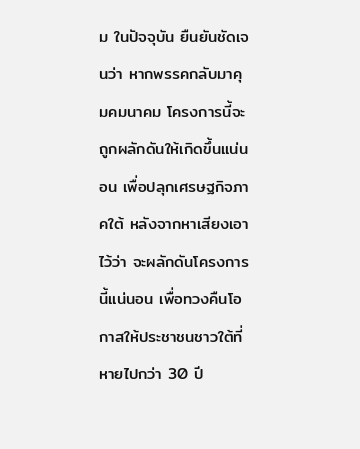ม ในปัจจุบัน ยืนยันชัดเจนว่า หากพรรคกลับมาคุมคมนาคม โครงการนี้จะถูกผลักดันให้เกิดขึ้นแน่นอน เพื่อปลุกเศรษฐกิจภาคใต้ หลังจากหาเสียงเอาไว้ว่า จะผลักดันโครงการนี้แน่นอน เพื่อทวงคืนโอกาสให้ประชาชนชาวใต้ที่หายไปกว่า 30 ปี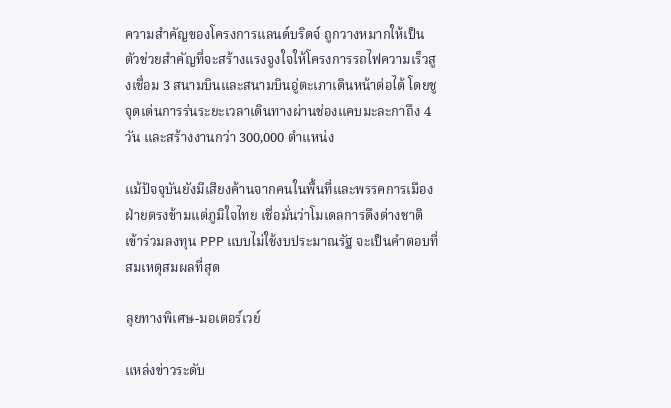ความสำคัญของโครงการแลนด์บริดจ์ ถูกวางหมากให้เป็นตัวช่วยสำคัญที่จะสร้างแรงจูงใจให้โครงการรถไฟความเร็วสูงเชื่อม 3 สนามบินและสนามบินอู่ตะเภาเดินหน้าต่อได้ โดยชูจุดเด่นการร่นระยะเวลาเดินทางผ่านช่องแคบมะละกาถึง 4 วัน และสร้างงานกว่า 300,000 ตำแหน่ง

แม้ปัจจุบันยังมีเสียงค้านจากคนในพื้นที่และพรรคการเมืองฝ่ายตรงข้ามแต่ภูมิใจไทย เชื่อมั่นว่าโมเดลการดึงต่างชาติเข้าร่วมลงทุน PPP แบบไม่ใช้งบประมาณรัฐ จะเป็นคำตอบที่สมเหตุสมผลที่สุด

ลุยทางพิเศษ-มอเตอร์เวย์

แหล่งข่าวระดับ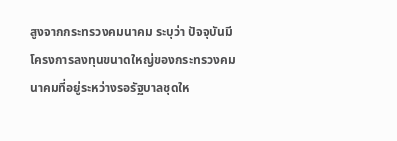สูงจากกระทรวงคมนาคม ระบุว่า ปัจจุบันมีโครงการลงทุนขนาดใหญ่ของกระทรวงคมนาคมที่อยู่ระหว่างรอรัฐบาลชุดให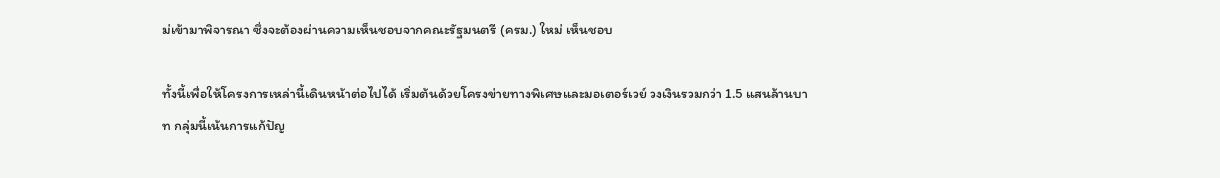ม่เข้ามาพิจารณา ซึ่งจะต้องผ่านความเห็นชอบจากคณะรัฐมนตรี (ครม.) ใหม่ เห็นชอบ

ทั้งนี้เพื่อให้โครงการเหล่านี้เดินหน้าต่อไปได้ เริ่มต้นด้วยโครงข่ายทางพิเศษและมอเตอร์เวย์ วงเงินรวมกว่า 1.5 แสนล้านบาท กลุ่มนี้เน้นการแก้ปัญ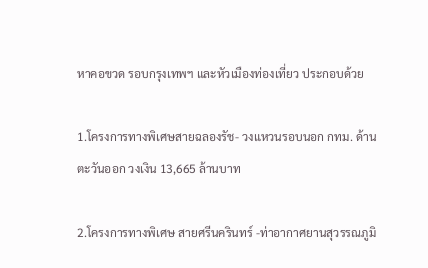หาคอขวด รอบกรุงเทพฯ และหัวเมืองท่องเที่ยว ประกอบด้วย

1.โครงการทางพิเศษสายฉลองรัช- วงแหวนรอบนอก กทม. ด้านตะวันออก วงเงิน 13,665 ล้านบาท

2.โครงการทางพิเศษ สายศรีนครินทร์ -ท่าอากาศยานสุวรรณภูมิ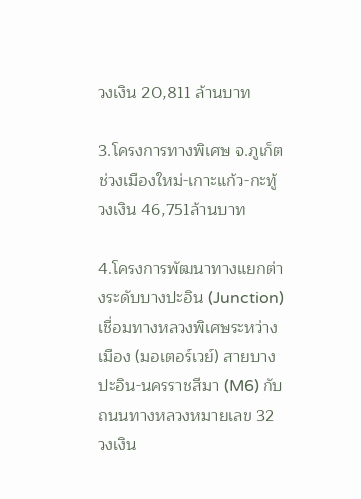วงเงิน 20,811 ล้านบาท

3.โครงการทางพิเศษ จ.ภูเก็ต ช่วงเมืองใหม่-เกาะแก้ว-กะทู้ วงเงิน 46,751ล้านบาท

4.โครงการพัฒนาทางแยกต่างระดับบางปะอิน (Junction) เชื่อมทางหลวงพิเศษระหว่างเมือง (มอเตอร์เวย์) สายบางปะอิน-นครราชสีมา (M6) กับถนนทางหลวงหมายเลข 32 วงเงิน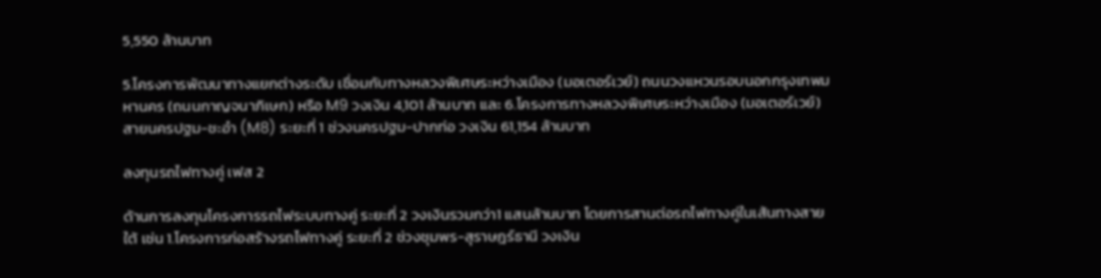5,550 ล้านบาท

5.โครงการพัฒนาทางแยกต่างระดับ เชื่อมกับทางหลวงพิเศษระหว่างเมือง (มอเตอร์เวย์) ถนนวงแหวนรอบนอกกรุงเทพมหานคร (ถนนกาญจนาภิเษก) หรือ M9 วงเงิน 4,101 ล้านบาท และ 6.โครงการทางหลวงพิเศษระหว่างเมือง (มอเตอร์เวย์) สายนครปฐม-ชะอำ (M8) ระยะที่ 1 ช่วงนครปฐม-ปากท่อ วงเงิน 61,154 ล้านบาท

ลงทุนรถไฟทางคู่ เฟส 2

ด้านการลงทุนโครงการรถไฟระบบทางคู่ ระยะที่ 2 วงเงินรวมกว่า1 แสนล้านบาท โดยการสานต่อรถไฟทางคู่ในเส้นทางสายใต้ เช่น 1.โครงการก่อสร้างรถไฟทางคู่ ระยะที่ 2 ช่วงชุมพร-สุราษฎร์ธานี วงเงิน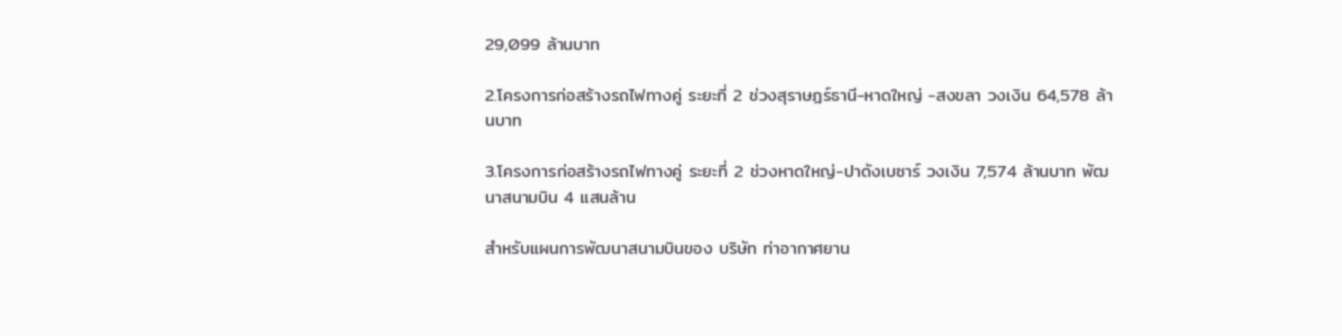29,099 ล้านบาท

2.โครงการก่อสร้างรถไฟทางคู่ ระยะที่ 2 ช่วงสุราษฎร์ธานี-หาดใหญ่ -สงขลา วงเงิน 64,578 ล้านบาท

3.โครงการก่อสร้างรถไฟทางคู่ ระยะที่ 2 ช่วงหาดใหญ่-ปาดังเบซาร์ วงเงิน 7,574 ล้านบาท พัฒนาสนามบิน 4 แสนล้าน

สำหรับแผนการพัฒนาสนามบินของ บริษัท ท่าอากาศยาน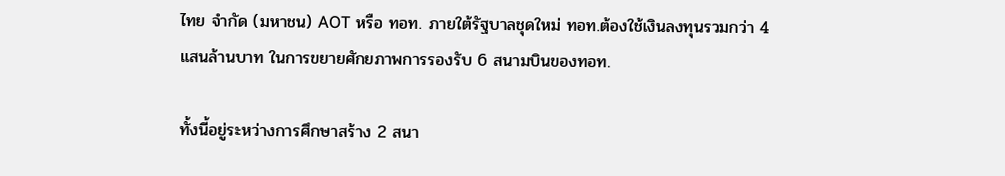ไทย จำกัด (มหาชน) AOT หรือ ทอท. ภายใต้รัฐบาลชุดใหม่ ทอท.ต้องใช้เงินลงทุนรวมกว่า 4 แสนล้านบาท ในการขยายศักยภาพการรองรับ 6 สนามบินของทอท.

ทั้งนี้อยู่ระหว่างการศึกษาสร้าง 2 สนา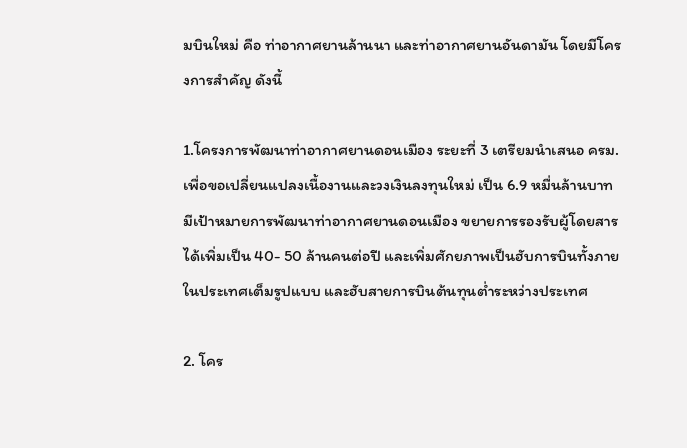มบินใหม่ คือ ท่าอากาศยานล้านนา และท่าอากาศยานอันดามัน โดยมีโครงการสำคัญ ดังนี้

1.โครงการพัฒนาท่าอากาศยานดอนเมือง ระยะที่ 3 เตรียมนำเสนอ ครม. เพื่อขอเปลี่ยนแปลงเนื้องานและวงเงินลงทุนใหม่ เป็น 6.9 หมื่นล้านบาท มีเป้าหมายการพัฒนาท่าอากาศยานดอนเมือง ขยายการรองรับผู้โดยสารได้เพิ่มเป็น 40- 50 ล้านคนต่อปี และเพิ่มศักยภาพเป็นฮับการบินทั้งภายในประเทศเต็มรูปแบบ และฮับสายการบินต้นทุนต่ำระหว่างประเทศ

2. โคร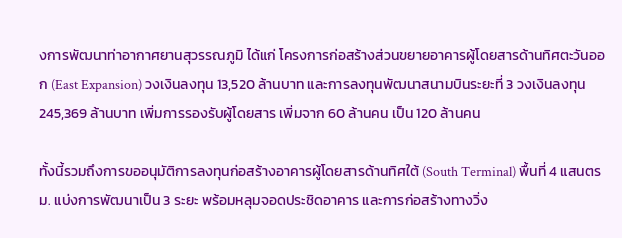งการพัฒนาท่าอากาศยานสุวรรณภูมิ ได้แก่ โครงการก่อสร้างส่วนขยายอาคารผู้โดยสารด้านทิศตะวันออก (East Expansion) วงเงินลงทุน 13,520 ล้านบาท และการลงทุนพัฒนาสนามบินระยะที่ 3 วงเงินลงทุน 245,369 ล้านบาท เพิ่มการรองรับผู้โดยสาร เพิ่มจาก 60 ล้านคน เป็น 120 ล้านคน

ทั้งนี้รวมถึงการขออนุมัติการลงทุนก่อสร้างอาคารผู้โดยสารด้านทิศใต้ (South Terminal) พื้นที่ 4 แสนตรม. แบ่งการพัฒนาเป็น 3 ระยะ พร้อมหลุมจอดประชิดอาคาร และการก่อสร้างทางวิ่ง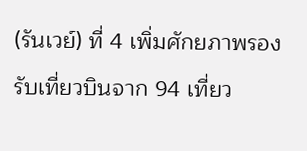(รันเวย์) ที่ 4 เพิ่มศักยภาพรองรับเที่ยวบินจาก 94 เที่ยว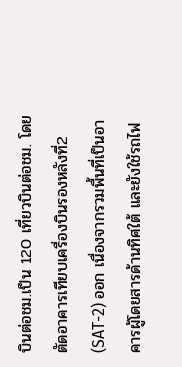บินต่อชม.เป็น 120 เที่ยวบินต่อชม. โดยตัดอาคารเทียบเครื่องบินรองหลังที่2 (SAT-2) ออก เนื่องจากรวมพื้นที่เป็นอาคารผู้โดยสารด้านทิศใต้ และยังใช้รถไฟ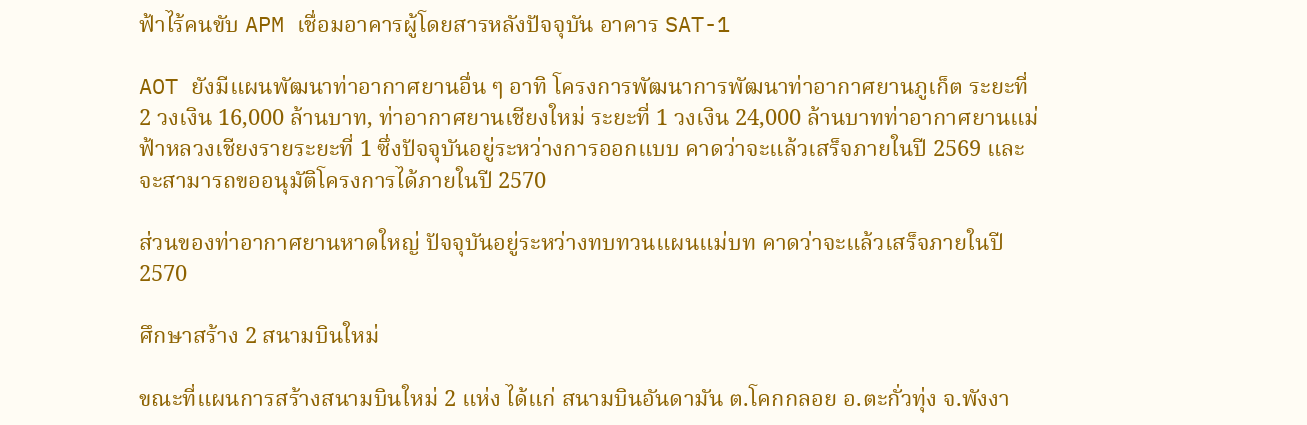ฟ้าไร้คนขับ APM เชื่อมอาคารผู้โดยสารหลังปัจจุบัน อาคาร SAT-1

AOT ยังมีแผนพัฒนาท่าอากาศยานอื่น ๆ อาทิ โครงการพัฒนาการพัฒนาท่าอากาศยานภูเก็ต ระยะที่ 2 วงเงิน 16,000 ล้านบาท, ท่าอากาศยานเชียงใหม่ ระยะที่ 1 วงเงิน 24,000 ล้านบาทท่าอากาศยานแม่ฟ้าหลวงเชียงรายระยะที่ 1 ซึ่งปัจจุบันอยู่ระหว่างการออกแบบ คาดว่าจะแล้วเสร็จภายในปี 2569 และจะสามารถขออนุมัติโครงการได้ภายในปี 2570

ส่วนของท่าอากาศยานหาดใหญ่ ปัจจุบันอยู่ระหว่างทบทวนแผนแม่บท คาดว่าจะแล้วเสร็จภายในปี 2570

ศึกษาสร้าง 2 สนามบินใหม่

ขณะที่แผนการสร้างสนามบินใหม่ 2 แห่ง ได้แก่ สนามบินอันดามัน ต.โคกกลอย อ.ตะกั่วทุ่ง จ.พังงา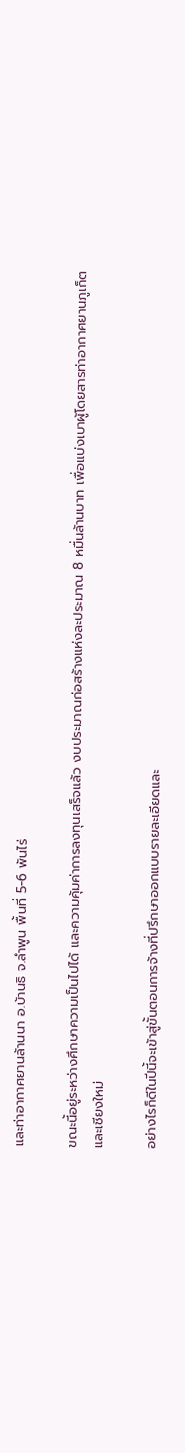และท่าอากาศยานล้านนา อ.บ้านธิ จ.ลำพูน พื้นที่ 5-6 พันไร่

ขณะนี้อยู่ระหว่างศึกษาความเป็นไปได้ และความคุ้มค่าการลงทุนเสร็จแล้ว งบประมาณก่อสร้างแห่งละประมาณ 8 หมื่นล้านบาท เพื่อแบ่งเบาผู้โดยสารท่าอากาศยานภูเก็ต และเชียงใหม่

อย่างไรก็ดีในปีนี้จะเข้าสู่ขั้นตอนการจ้างที่ปรึกษาออกแบบรายละเอียดและ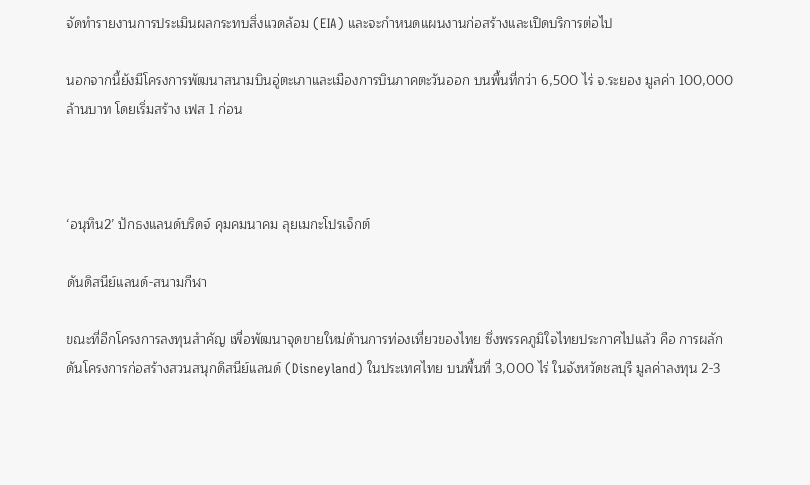จัดทำรายงานการประเมินผลกระทบสิ่งแวดล้อม (EIA) และจะกำหนดแผนงานก่อสร้างและเปิดบริการต่อไป

นอกจากนี้ยังมีโครงการพัฒนาสนามบินอู่ตะเภาและเมืองการบินภาคตะวันออก บนพื้นที่กว่า 6,500 ไร่ จ.ระยอง มูลค่า 100,000 ล้านบาท โดยเริ่มสร้าง เฟส 1 ก่อน



‘อนุทิน2’ ปักธงแลนด์บริดจ์ คุมคมนาคม ลุยเมกะโปรเจ็กต์

ดันดิสนีย์แลนด์-สนามกีฬา

ขณะที่อีกโครงการลงทุนสำคัญ เพื่อพัฒนาจุดขายใหม่ด้านการท่องเที่ยวของไทย ซึ่งพรรคภูมิใจไทยประกาศไปแล้ว คือ การผลักดันโครงการก่อสร้างสวนสนุกดิสนีย์แลนด์ (Disneyland) ในประเทศไทย บนพื้นที่ 3,000 ไร่ ในจังหวัดชลบุรี มูลค่าลงทุน 2-3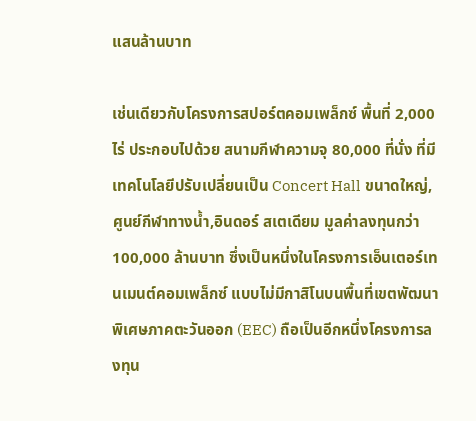แสนล้านบาท

เช่นเดียวกับโครงการสปอร์ตคอมเพล็กซ์ พื้นที่ 2,000 ไร่ ประกอบไปด้วย สนามกีฬาความจุ 80,000 ที่นั่ง ที่มีเทคโนโลยีปรับเปลี่ยนเป็น Concert Hall ขนาดใหญ่, ศูนย์กีฬาทางน้ำ,อินดอร์ สเตเดียม มูลค่าลงทุนกว่า 100,000 ล้านบาท ซึ่งเป็นหนึ่งในโครงการเอ็นเตอร์เทนเมนต์คอมเพล็กซ์ แบบไม่มีกาสิโนบนพื้นที่เขตพัฒนาพิเศษภาคตะวันออก (EEC) ถือเป็นอีกหนึ่งโครงการลงทุน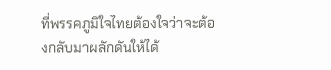ที่พรรคภูมิใจไทยต้องใจว่าจะต้องกลับมาผลักดันให้ได้